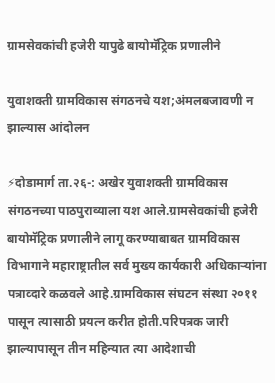ग्रामसेवकांची हजेरी यापुढे बायोमॅट्रिक प्रणालीने

युवाशक्ती ग्रामविकास संगठनचे यश;अंमलबजावणी न झाल्यास आंदोलन

⚡दोडामार्ग ता.२६-: अखेर युवाशक्ती ग्रामविकास संगठनच्या पाठपुराव्याला यश आले.ग्रामसेवकांची हजेरी बायोमॅट्रिक प्रणालीने लागू करण्याबाबत ग्रामविकास विभागाने महाराष्ट्रातील सर्व मुख्य कार्यकारी अधिकाऱ्यांना पत्राव्दारे कळवले आहे.ग्रामविकास संघटन संस्था २०११ पासून त्यासाठी प्रयत्न करीत होती.परिपत्रक जारी झाल्यापासून तीन महिन्यात त्या आदेशाची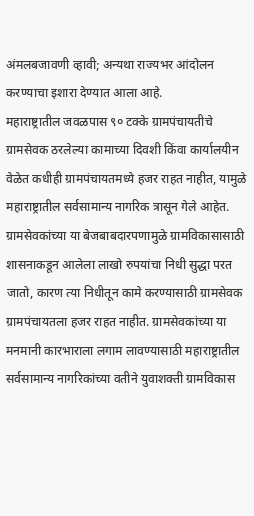अंमलबजावणी व्हावी; अन्यथा राज्यभर आंदोलन करण्याचा इशारा देण्यात आला आहे.
महाराष्ट्रातील जवळपास ९० टक्के ग्रामपंचायतीचे ग्रामसेवक ठरलेल्या कामाच्या दिवशी किंवा कार्यालयीन वेळेत कधीही ग्रामपंचायतमध्ये हजर राहत नाहीत, यामुळे महाराष्ट्रातील सर्वसामान्य नागरिक त्रासून गेले आहेत. ग्रामसेवकांच्या या बेजबाबदारपणामुळे ग्रामविकासासाठी शासनाकडून आलेला लाखो रुपयांचा निधी सुद्धा परत जातो, कारण त्या निधीतून कामे करण्यासाठी ग्रामसेवक ग्रामपंचायतला हजर राहत नाहीत. ग्रामसेवकांच्या या मनमानी कारभाराला लगाम लावण्यासाठी महाराष्ट्रातील सर्वसामान्य नागरिकांच्या वतीने युवाशक्ती ग्रामविकास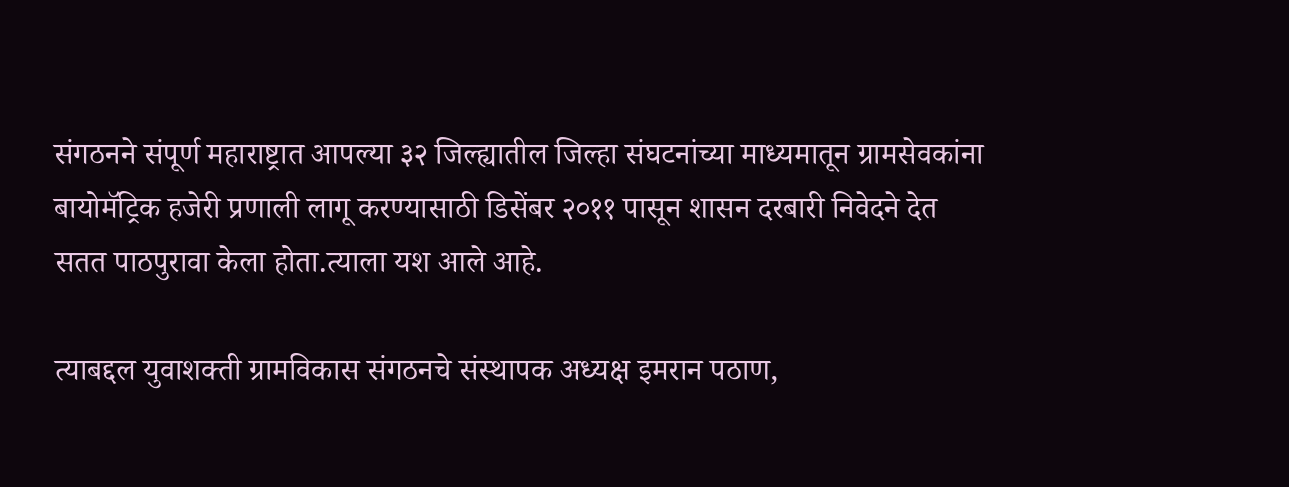संगठनने संपूर्ण महाराष्ट्रात आपल्या ३२ जिल्ह्यातील जिल्हा संघटनांच्या माध्यमातून ग्रामसेवकांना बायोमॅट्रिक हजेरी प्रणाली लागू करण्यासाठी डिसेंबर २०११ पासून शासन दरबारी निवेदने देत सतत पाठपुरावा केला होता.त्याला यश आले आहे.

त्याबद्दल युवाशक्ती ग्रामविकास संगठनचे संस्थापक अध्यक्ष इमरान पठाण,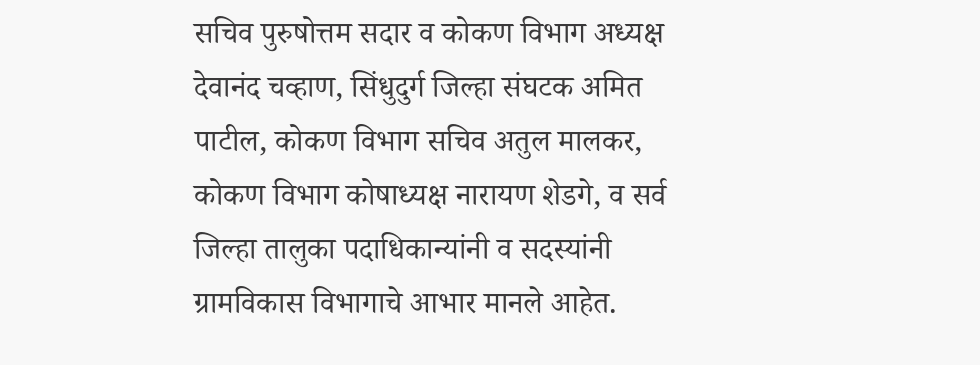सचिव पुरुषोत्तम सदार व कोकण विभाग अध्यक्ष देवानंद चव्हाण, सिंधुदुर्ग जिल्हा संघटक अमित पाटील, कोकण विभाग सचिव अतुल मालकर, कोकण विभाग कोषाध्यक्ष नारायण शेडगे, व सर्व जिल्हा तालुका पदाधिकान्यांनी व सदस्यांनी ग्रामविकास विभागाचे आभार मानले आहेत.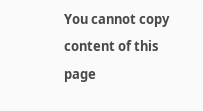You cannot copy content of this page